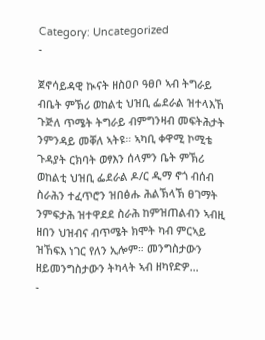Category: Uncategorized
-

ጀኖሳይዳዊ ኲናት ዘስዐቦ ዓፀቦ ኣብ ትግራይ
ብቤት ምኽሪ ወከልቲ ህዝቢ ፌደራል ዝተላእኸ ጉጅለ ጥሜት ትግራይ ብምግንዛብ መፍትሕታት ንምንዳይ መቐለ ኣትዩ። ኣካቢ ቀዋሚ ኮሚቴ ጉዳያት ርክባት ወፃእን ሰላምን ቤት ምኽሪ ወከልቲ ህዝቢ ፌደራል ዶ/ር ዲማ ኖጎ ብሰብ ስራሕን ተፈጥሮን ዝበፅሑ ሕልኽላኽ ፀገማት ንምፍታሕ ዝተዋደደ ስራሕ ከምዝጠልብን ኣብዚ ዘበን ህዝብና ብጥሜት ክሞት ካብ ምርኣይ ዝኸፍእ ነገር የለን ኢሎም። መንግስታውን ዘይመንግስታውን ትካላት ኣብ ዘካየድዎ…
-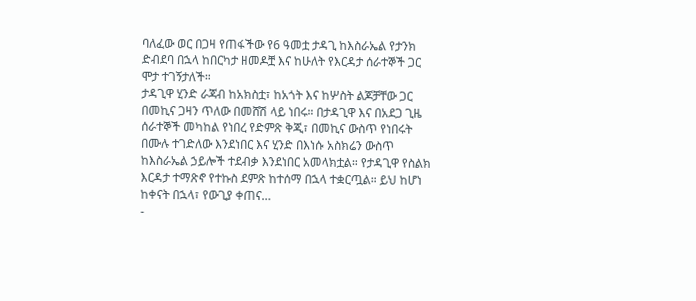ባለፈው ወር በጋዛ የጠፋችው የ6 ዓመቷ ታዳጊ ከእስራኤል የታንክ ድብደባ በኋላ ከበርካታ ዘመዶቿ እና ከሁለት የእርዳታ ሰራተኞች ጋር ሞታ ተገኝታለች።
ታዳጊዋ ሂንድ ራጃብ ከአክስቷ፣ ከአጎት እና ከሦስት ልጆቻቸው ጋር በመኪና ጋዛን ጥለው በመሸሽ ላይ ነበሩ። በታዳጊዋ እና በአደጋ ጊዜ ሰራተኞች መካከል የነበረ የድምጽ ቅጂ፣ በመኪና ውስጥ የነበሩት በሙሉ ተገድለው እንደነበር እና ሂንድ በእነሱ አስክሬን ውስጥ ከእስራኤል ኃይሎች ተደብቃ እንደነበር አመላክቷል። የታዳጊዋ የስልክ እርዳታ ተማጽኖ የተኩስ ደምጽ ከተሰማ በኋላ ተቋርጧል። ይህ ከሆነ ከቀናት በኋላ፣ የውጊያ ቀጠና…
-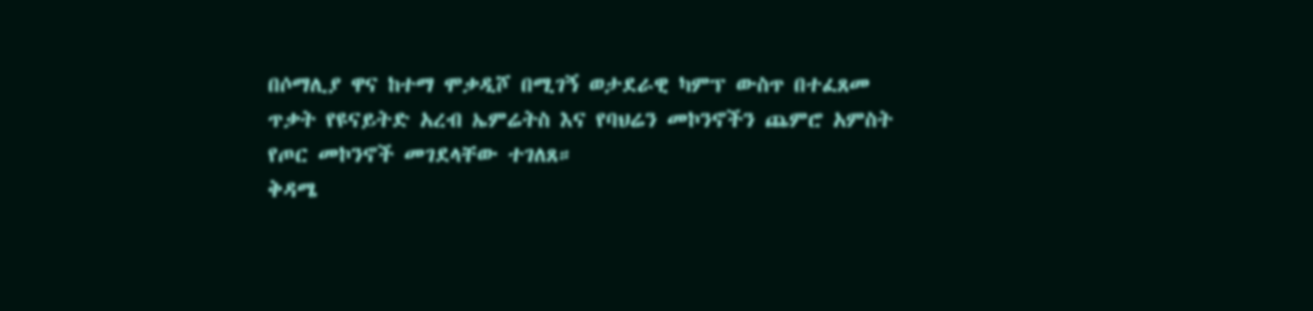በሶማሊያ ዋና ከተማ ሞቃዲሾ በሚገኝ ወታደራዊ ካምፕ ውስጥ በተፈጸመ ጥቃት የዩናይትድ አረብ ኤምሬትስ እና የባህሬን መኮንኖችን ጨምሮ አምስት የጦር መኮንኖች መገደላቸው ተገለጸ።
ቅዳሜ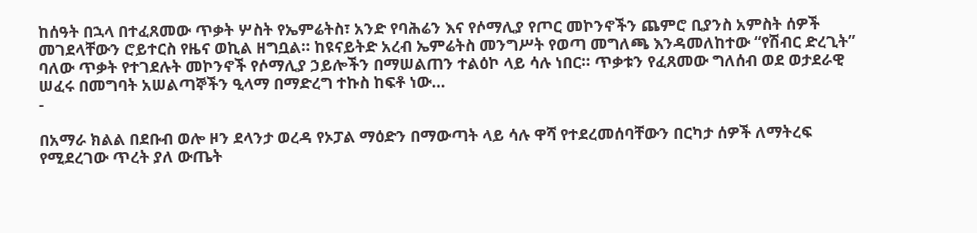ከሰዓት በኋላ በተፈጸመው ጥቃት ሦስት የኤምሬትስ፣ አንድ የባሕሬን እና የሶማሊያ የጦር መኮንኖችን ጨምሮ ቢያንስ አምስት ሰዎች መገደላቸውን ሮይተርስ የዜና ወኪል ዘግቧል። ከዩናይትድ አረብ ኤምሬትስ መንግሥት የወጣ መግለጫ እንዳመለከተው “የሽብር ድረጊት” ባለው ጥቃት የተገደሉት መኮንኖች የሶማሊያ ኃይሎችን በማሠልጠን ተልዕኮ ላይ ሳሉ ነበር። ጥቃቱን የፈጸመው ግለሰብ ወደ ወታደራዊ ሠፈሩ በመግባት አሠልጣኞችን ዒላማ በማድረግ ተኩስ ከፍቶ ነው…
-

በአማራ ክልል በደቡብ ወሎ ዞን ደላንታ ወረዳ የኦፓል ማዕድን በማውጣት ላይ ሳሉ ዋሻ የተደረመሰባቸውን በርካታ ሰዎች ለማትረፍ የሚደረገው ጥረት ያለ ውጤት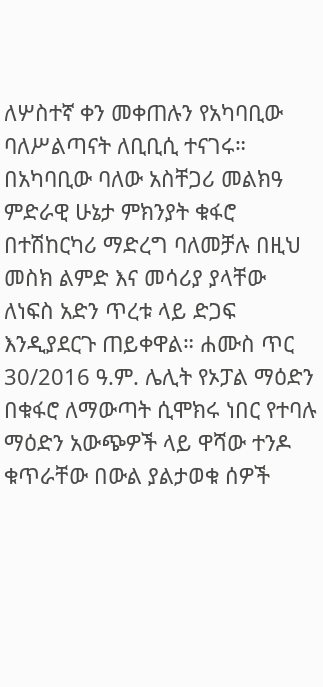ለሦስተኛ ቀን መቀጠሉን የአካባቢው ባለሥልጣናት ለቢቢሲ ተናገሩ።
በአካባቢው ባለው አስቸጋሪ መልክዓ ምድራዊ ሁኔታ ምክንያት ቁፋሮ በተሽከርካሪ ማድረግ ባለመቻሉ በዚህ መስክ ልምድ እና መሳሪያ ያላቸው ለነፍስ አድን ጥረቱ ላይ ድጋፍ እንዲያደርጉ ጠይቀዋል። ሐሙስ ጥር 30/2016 ዓ.ም. ሌሊት የኦፓል ማዕድን በቁፋሮ ለማውጣት ሲሞክሩ ነበር የተባሉ ማዕድን አውጭዎች ላይ ዋሻው ተንዶ ቁጥራቸው በውል ያልታወቁ ሰዎች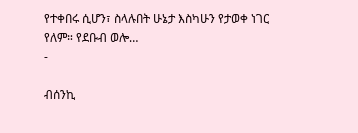የተቀበሩ ሲሆን፣ ስላሉበት ሁኔታ እስካሁን የታወቀ ነገር የለም። የደቡብ ወሎ…
-

ብሰንኪ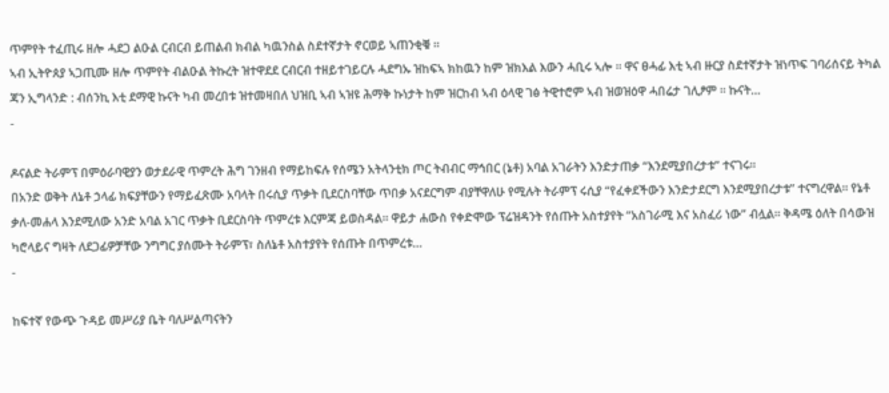ጥምየት ተፈጢሩ ዘሎ ሓደጋ ልዑል ርብርብ ይጠልብ ክብል ካዉንስል ስደተኛታት ኖርወይ ኣጠንቂቑ ።
ኣብ ኢትዮጰያ ኣጋጢሙ ዘሎ ጥምየት ብልዑል ትኩረት ዝተዋደደ ርብርብ ተዘይተገይርሉ ሓደግኡ ዝከፍኣ ክከዉን ከም ዝክእል እውን ሓቢሩ ኣሎ ። ዋና ፀሓፊ እቲ ኣብ ዙርያ ስደተኛታት ዝነጥፍ ገባሪሰናይ ትካል ጃን ኢግላንድ : ብሰንኪ እቲ ደማዊ ኩናት ካብ መረበቱ ዝተመዛበለ ህዝቢ ኣብ ኣዝዩ ሕማቅ ኩነታት ከም ዝርከብ ኣብ ዕላዊ ገፅ ትዊተሮም ኣብ ዝወዝዕዋ ሓበሬታ ገሊፆም ። ኩናት…
-

ዶናልድ ትራምፕ በምዕራባዊያን ወታደራዊ ጥምረት ሕግ ገንዘብ የማይከፍሉ የሰሜን አትላንቲክ ጦር ትብብር ማኅበር (ኔቶ) አባል አገራትን እንድታጠቃ “እንደሚያበረታቱ” ተናገሩ።
በአንድ ወቅት ለኔቶ ኃላፊ ክፍያቸውን የማይፈጽሙ አባላት በሩሲያ ጥቃት ቢደርስባቸው ጥበቃ አናደርግም ብያቸዋለሁ የሚሉት ትራምፕ ሩሲያ “የፈቀደችውን እንድታደርግ እንደሚያበረታቱ” ተናግረዋል። የኔቶ ቃለ-መሐላ እንደሚለው አንድ አባል አገር ጥቃት ቢደርስባት ጥምረቱ እርምጃ ይወስዳል። ዋይታ ሐውስ የቀድሞው ፕሬዝዳንት የሰጡት አስተያየት “አስገራሚ እና አስፈሪ ነው” ብሏል። ቅዳሜ ዕለት በሳውዝ ካሮላይና ግዛት ለደጋፊዎቻቸው ንግግር ያሰሙት ትራምፕ፣ ስለኔቶ አስተያየት የሰጡት በጥምረቱ…
-

ከፍተኛ የውጭ ጉዳይ መሥሪያ ቤት ባለሥልጣናትን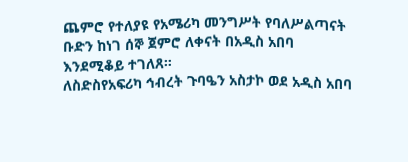ጨምሮ የተለያዩ የአሜሪካ መንግሥት የባለሥልጣናት ቡድን ከነገ ሰኞ ጀምሮ ለቀናት በአዲስ አበባ እንደሚቆይ ተገለጸ።
ለስድስየአፍሪካ ኅብረት ጉባዔን አስታኮ ወደ አዲስ አበባ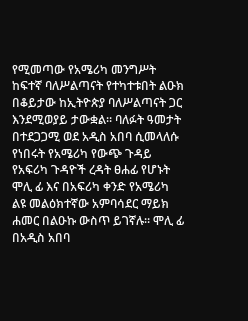የሚመጣው የአሜሪካ መንግሥት ከፍተኛ ባለሥልጣናት የተካተቱበት ልዑክ በቆይታው ከኢትዮጵያ ባለሥልጣናት ጋር እንደሚወያይ ታውቋል። ባለፉት ዓመታት በተደጋጋሚ ወደ አዲስ አበባ ሲመላለሱ የነበሩት የአሜሪካ የውጭ ጉዳይ የአፍሪካ ጉዳዮች ረዳት ፀሐፊ የሆኑት ሞሊ ፊ እና በአፍሪካ ቀንድ የአሜሪካ ልዩ መልዕክተኛው አምባሳደር ማይክ ሐመር በልዑኩ ውስጥ ይገኛሉ። ሞሊ ፊ በአዲስ አበባ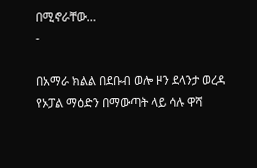በሚኖራቸው…
-

በአማራ ክልል በደቡብ ወሎ ዞን ደላንታ ወረዳ የኦፓል ማዕድን በማውጣት ላይ ሳሉ ዋሻ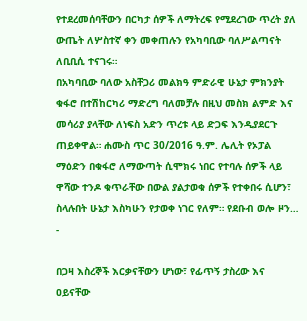የተደረመሰባቸውን በርካታ ሰዎች ለማትረፍ የሚደረገው ጥረት ያለ ውጤት ለሦስተኛ ቀን መቀጠሉን የአካባቢው ባለሥልጣናት ለቢቢሲ ተናገሩ።
በአካባቢው ባለው አስቸጋሪ መልክዓ ምድራዊ ሁኔታ ምክንያት ቁፋሮ በተሽከርካሪ ማድረግ ባለመቻሉ በዚህ መስክ ልምድ እና መሳሪያ ያላቸው ለነፍስ አድን ጥረቱ ላይ ድጋፍ እንዲያደርጉ ጠይቀዋል። ሐሙስ ጥር 30/2016 ዓ.ም. ሌሊት የኦፓል ማዕድን በቁፋሮ ለማውጣት ሲሞክሩ ነበር የተባሉ ሰዎች ላይ ዋሻው ተንዶ ቁጥራቸው በውል ያልታወቁ ሰዎች የተቀበሩ ሲሆን፣ ስላሉበት ሁኔታ እስካሁን የታወቀ ነገር የለም። የደቡብ ወሎ ዞን…
-

በጋዛ እስረኞች እርቃናቸውን ሆነው፣ የፊጥኝ ታስረው እና ዐይናቸው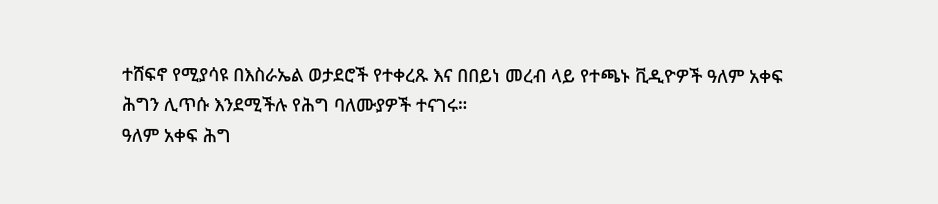ተሸፍኖ የሚያሳዩ በእስራኤል ወታደሮች የተቀረጹ እና በበይነ መረብ ላይ የተጫኑ ቪዲዮዎች ዓለም አቀፍ ሕግን ሊጥሱ እንደሚችሉ የሕግ ባለሙያዎች ተናገሩ።
ዓለም አቀፍ ሕግ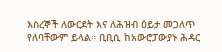እስረኞች ለውርደት እና ለሕዝብ ዕይታ መጋለጥ የለባቸውም ይላል። ቢቢሲ ከአውሮፓውያኑ ሕዳር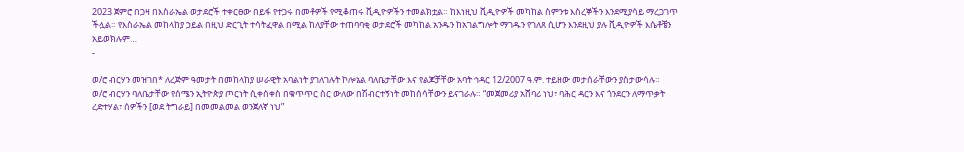2023 ጀምሮ በጋዛ በእስራኤል ወታደሮች ተቀርፀው በይፋ የተጋሩ በመቶዎች የሚቆጠሩ ቪዲዮዎችን ተመልክቷል። ከእነዚህ ቪዲዮዎች መካከል ስምንቱ እስረኞችን እንደሚያሳይ ማረጋገጥ ችሏል። የእስራኤል መከላከያ ኃይል በዚህ ድርጊት ተሳትፈዋል በሚል ከለያቸው ተጠባባቂ ወታደሮች መካከል አንዱን ከአገልግሎት ማገዱን የገለጸ ሲሆን እንደዚህ ያሉ ቪዲዮዎች እሴቶቼን አይወክሉም…
-

ወ/ሮ ብርሃን መዝገበ* ለረጅም ዓመታት በመከላከያ ሠራዊት አባልነት ያገለገሉት ኮሎኔል ባለቤታቸው እና የልጆቻቸው አባት ኅዳር 12/2007 ዓ.ም. ተይዘው መታሰራቸውን ያስታውሳሉ።
ወ/ሮ ብርሃን ባለቤታቸው የሰሜን ኢትዮጵያ ጦርነት ሲቀሰቀስ በቁጥጥር ስር ውለው በሽብርተኝነት መከሰሳቸውን ይናገራሉ። “መጀመሪያ አሸባሪ ነህ፣ ባሕር ዳርን እና ጎንደርን ለማጥቃት ረድተሃል፣ ሰዎችን [ወደ ትግራይ] በመመልመል ወንጀለኛ ነህ”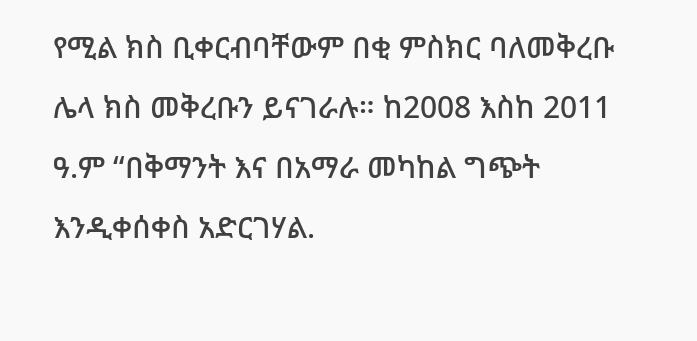የሚል ክስ ቢቀርብባቸውም በቂ ምስክር ባለመቅረቡ ሌላ ክስ መቅረቡን ይናገራሉ። ከ2008 እስከ 2011 ዓ.ም “በቅማንት እና በአማራ መካከል ግጭት እንዲቀሰቀስ አድርገሃል.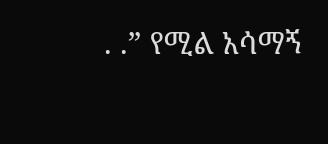. .” የሚል አሳማኝ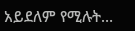አይደለም የሚሉት…